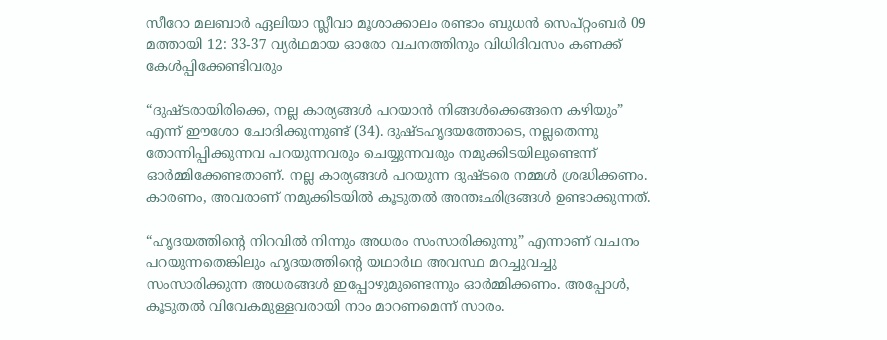സീറോ മലബാര്‍ ഏലിയാ സ്ലീവാ മൂശാക്കാലം രണ്ടാം ബുധൻ സെപ്റ്റംബർ 09 മത്തായി 12: 33-37 വ്യർഥമായ ഓരോ വചനത്തിനും വിധിദിവസം കണക്ക് കേൾപ്പിക്കേണ്ടിവരും

“ദുഷ്ടരായിരിക്കെ, നല്ല കാര്യങ്ങള്‍ പറയാന്‍ നിങ്ങള്‍ക്കെങ്ങനെ കഴിയും” എന്ന് ഈശോ ചോദിക്കുന്നുണ്ട് (34). ദുഷ്ടഹൃദയത്തോടെ, നല്ലതെന്നു തോന്നിപ്പിക്കുന്നവ പറയുന്നവരും ചെയ്യുന്നവരും നമുക്കിടയിലുണ്ടെന്ന് ഓര്‍മ്മിക്കേണ്ടതാണ്. നല്ല കാര്യങ്ങള്‍ പറയുന്ന ദുഷ്ടരെ നമ്മള്‍ ശ്രദ്ധിക്കണം. കാരണം, അവരാണ് നമുക്കിടയില്‍ കൂടുതല്‍ അന്തഃഛിദ്രങ്ങള്‍ ഉണ്ടാക്കുന്നത്.

“ഹൃദയത്തിന്റെ നിറവിൽ നിന്നും അധരം സംസാരിക്കുന്നു” എന്നാണ് വചനം പറയുന്നതെങ്കിലും ഹൃദയത്തിന്റെ യഥാർഥ അവസ്ഥ മറച്ചുവച്ചു സംസാരിക്കുന്ന അധരങ്ങള്‍ ഇപ്പോഴുമുണ്ടെന്നും ഓര്‍മ്മിക്കണം. അപ്പോള്‍, കൂടുതല്‍ വിവേകമുള്ളവരായി നാം മാറണമെന്ന് സാരം.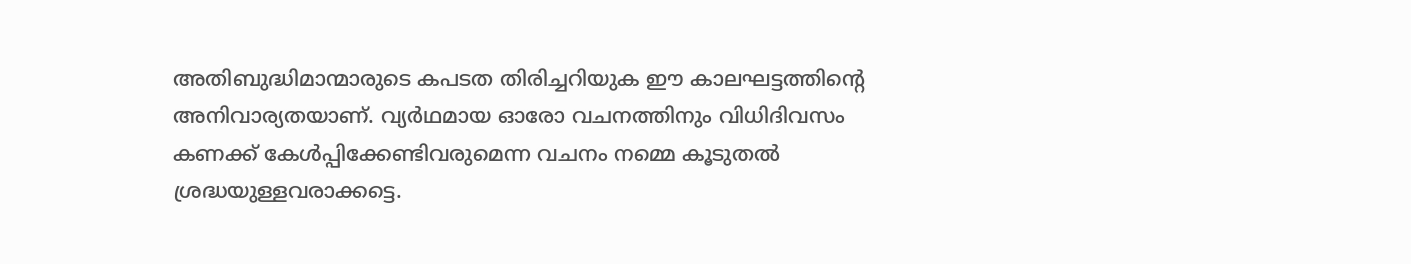അതിബുദ്ധിമാന്മാരുടെ കപടത തിരിച്ചറിയുക ഈ കാലഘട്ടത്തിന്റെ അനിവാര്യതയാണ്. വ്യർഥമായ ഓരോ വചനത്തിനും വിധിദിവസം കണക്ക് കേൾപ്പിക്കേണ്ടിവരുമെന്ന വചനം നമ്മെ കൂടുതൽ ശ്രദ്ധയുള്ളവരാക്കട്ടെ.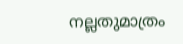നല്ലതുമാത്രം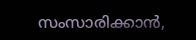സംസാരിക്കാൻ,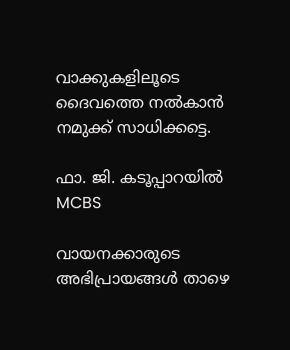വാക്കുകളിലൂടെ ദൈവത്തെ നൽകാൻ നമുക്ക് സാധിക്കട്ടെ.

ഫാ. ജി. കടൂപ്പാറയില്‍ MCBS

വായനക്കാരുടെ അഭിപ്രായങ്ങൾ താഴെ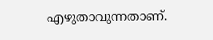എഴുതാവുന്നതാണ്.